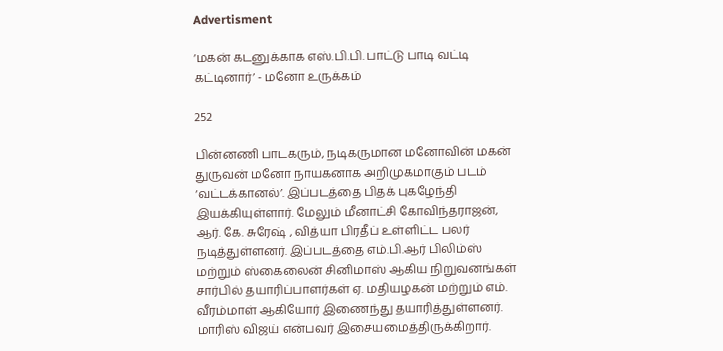Advertisment

‘மகன் கடனுக்காக எஸ்.பி.பி. பாட்டு பாடி வட்டி கட்டினார்’ - மனோ உருக்கம்

252

பின்னணி பாடகரும், நடிகருமான மனோவின் மகன் துருவன் மனோ நாயகனாக அறிமுகமாகும் படம் ‘வட்டக்கானல்’. இப்படத்தை பிதக் புகழேந்தி இயக்கியுள்ளார். மேலும் மீனாட்சி கோவிந்தராஜன், ஆர். கே. சுரேஷ் , வித்யா பிரதீப் உள்ளிட்ட பலர் நடித்துள்ளனர். இப்படத்தை எம்.பி.ஆர் பிலிம்ஸ் மற்றும் ஸ்கைலைன் சினிமாஸ் ஆகிய நிறுவனங்கள் சார்பில் தயாரிப்பாளர்கள் ஏ. மதியழகன் மற்றும் எம். வீரம்மாள் ஆகியோர் இணைந்து தயாரித்துள்ளனர்.  மாரிஸ் விஜய் என்பவர் இசையமைத்திருக்கிறார்.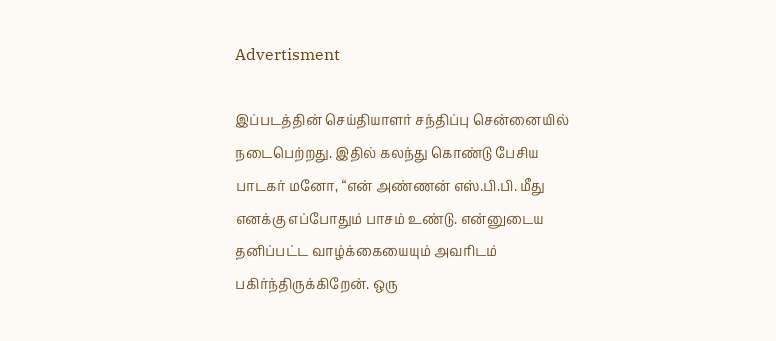Advertisment

இப்படத்தின் செய்தியாளர் சந்திப்பு சென்னையில் நடைபெற்றது. இதில் கலந்து கொண்டு பேசிய பாடகர் மனோ, “என் அண்ணன் எஸ்.பி.பி. மீது எனக்கு எப்போதும் பாசம் உண்டு. என்னுடைய தனிப்பட்ட வாழ்க்கையையும் அவரிடம் பகிர்ந்திருக்கிறேன். ஒரு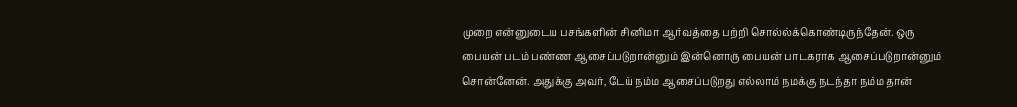முறை என்னுடைய பசங்களின் சினிமா ஆர்வத்தை பற்றி சொல்ல்க்கொண்டிருந்தேன். ஒரு பையன் படம் பண்ண ஆசைப்படுறான்னும் இன்னொரு பையன் பாடகராக ஆசைப்படுறான்னும் சொன்னேன். அதுக்கு அவர், டேய் நம்ம ஆசைப்படுறது எல்லாம் நமக்கு நடந்தா நம்ம தான்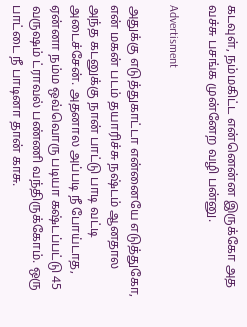கடவுள், நம்மகிட்ட என்னென்ன இருக்கோ அத வச்சு பசங்க முன்னேற வழி பன்னு.

Advertisment

அதுக்கு எடுத்துகாட்டா என்னையே எடுத்துகோ, என் மகன் படம் தயாரிச்சு நஷ்டம் ஆனதால அந்த கடனுக்கு நான் பாட்டு பாடி வட்டி அடைச்சேன். அதனால அப்படி நீ போய்டாத, ஏன்னா நம்ம ஒவ்வொரு படியா கஷ்டப்பட்டு 45 வருஷம் ட்ராவல் பண்ணி வந்திருக்கோம். ஒரு பாட்டை நீ பாடினா தான் காசு.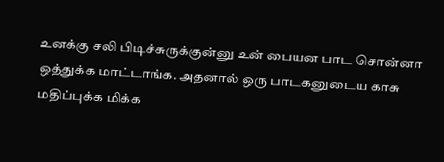உனக்கு சலி பிடிச்சுருக்குன்னு உன் பையன பாட சொன்னா ஒத்துக்க மாட்டாங்க. அதனால் ஒரு பாடகனுடைய காசு மதிப்புக்க மிக்க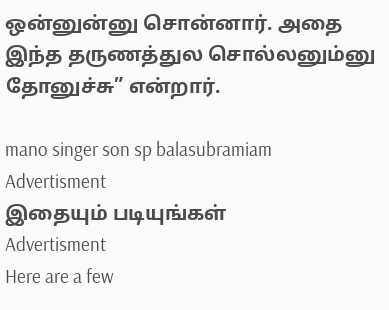ஒன்னுன்னு சொன்னார். அதை இந்த தருணத்துல சொல்லனும்னு தோனுச்சு” என்றார்.

mano singer son sp balasubramiam
Advertisment
இதையும் படியுங்கள்
Advertisment
Here are a few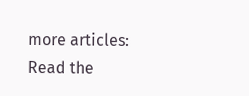more articles:
Read the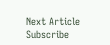Next Article
Subscribe